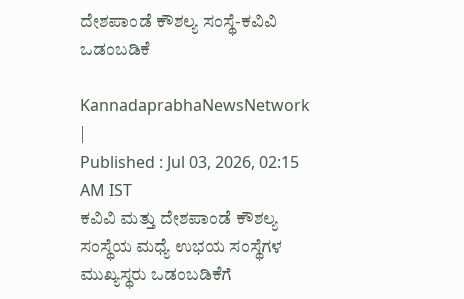ದೇಶಪಾಂಡೆ ಕೌಶಲ್ಯ ಸಂಸ್ಥೆ-ಕವಿವಿ ಒಡಂಬಡಿಕೆ

KannadaprabhaNewsNetwork |
Published : Jul 03, 2026, 02:15 AM IST
ಕವಿವಿ ಮತ್ತು ದೇಶಪಾಂಡೆ ಕೌಶಲ್ಯ ಸಂಸ್ಥೆಯ ಮಧ್ಯೆ ಉಭಯ ಸಂಸ್ಥೆಗಳ ಮುಖ್ಯಸ್ಥರು ಒಡಂಬಡಿಕೆಗೆ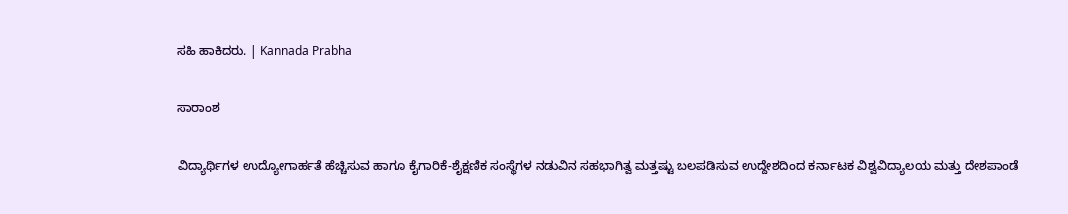ಸಹಿ ಹಾಕಿದರು. | Kannada Prabha

ಸಾರಾಂಶ

ವಿದ್ಯಾರ್ಥಿಗಳ ಉದ್ಯೋಗಾರ್ಹತೆ ಹೆಚ್ಚಿಸುವ ಹಾಗೂ ಕೈಗಾರಿಕೆ-ಶೈಕ್ಷಣಿಕ ಸಂಸ್ಥೆಗಳ ನಡುವಿನ ಸಹಭಾಗಿತ್ವ ಮತ್ತಷ್ಟು ಬಲಪಡಿಸುವ ಉದ್ದೇಶದಿಂದ ಕರ್ನಾಟಕ ವಿಶ್ವವಿದ್ಯಾಲಯ ಮತ್ತು ದೇಶಪಾಂಡೆ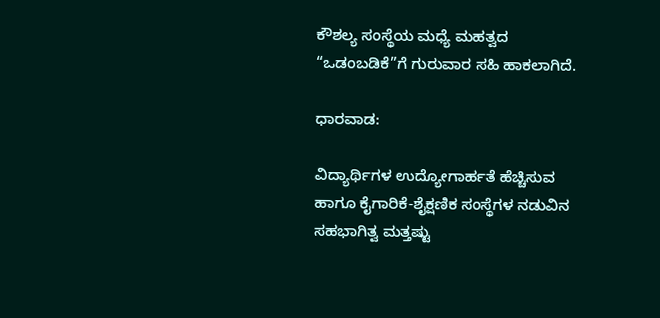ಕೌಶಲ್ಯ ಸಂಸ್ಥೆಯ ಮಧ್ಯೆ ಮಹತ್ವದ “ಒಡಂಬಡಿಕೆ”ಗೆ ಗುರುವಾರ ಸಹಿ ಹಾಕಲಾಗಿದೆ.

ಧಾರವಾಡ:

ವಿದ್ಯಾರ್ಥಿಗಳ ಉದ್ಯೋಗಾರ್ಹತೆ ಹೆಚ್ಚಿಸುವ ಹಾಗೂ ಕೈಗಾರಿಕೆ-ಶೈಕ್ಷಣಿಕ ಸಂಸ್ಥೆಗಳ ನಡುವಿನ ಸಹಭಾಗಿತ್ವ ಮತ್ತಷ್ಟು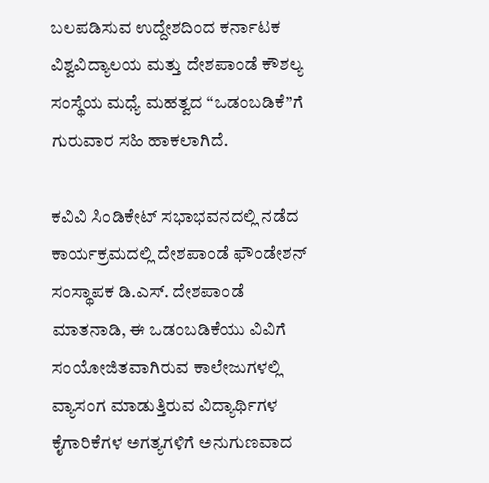ಬಲಪಡಿಸುವ ಉದ್ದೇಶದಿಂದ ಕರ್ನಾಟಕ ವಿಶ್ವವಿದ್ಯಾಲಯ ಮತ್ತು ದೇಶಪಾಂಡೆ ಕೌಶಲ್ಯ ಸಂಸ್ಥೆಯ ಮಧ್ಯೆ ಮಹತ್ವದ “ಒಡಂಬಡಿಕೆ”ಗೆ ಗುರುವಾರ ಸಹಿ ಹಾಕಲಾಗಿದೆ.

ಕವಿವಿ ಸಿಂಡಿಕೇಟ್ ಸಭಾಭವನದಲ್ಲಿ ನಡೆದ ಕಾರ್ಯಕ್ರಮದಲ್ಲಿ ದೇಶಪಾಂಡೆ ಫೌಂಡೇಶನ್ ಸಂಸ್ಥಾಪಕ ಡಿ.ಎಸ್. ದೇಶಪಾಂಡೆ ಮಾತನಾಡಿ, ಈ ಒಡಂಬಡಿಕೆಯು ವಿವಿಗೆ ಸಂಯೋಜಿತವಾಗಿರುವ ಕಾಲೇಜುಗಳಲ್ಲಿ ವ್ಯಾಸಂಗ ಮಾಡುತ್ತಿರುವ ವಿದ್ಯಾರ್ಥಿಗಳ ಕೈಗಾರಿಕೆಗಳ ಅಗತ್ಯಗಳಿಗೆ ಅನುಗುಣವಾದ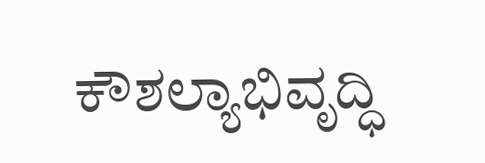ಕೌಶಲ್ಯಾಭಿವೃದ್ಧಿ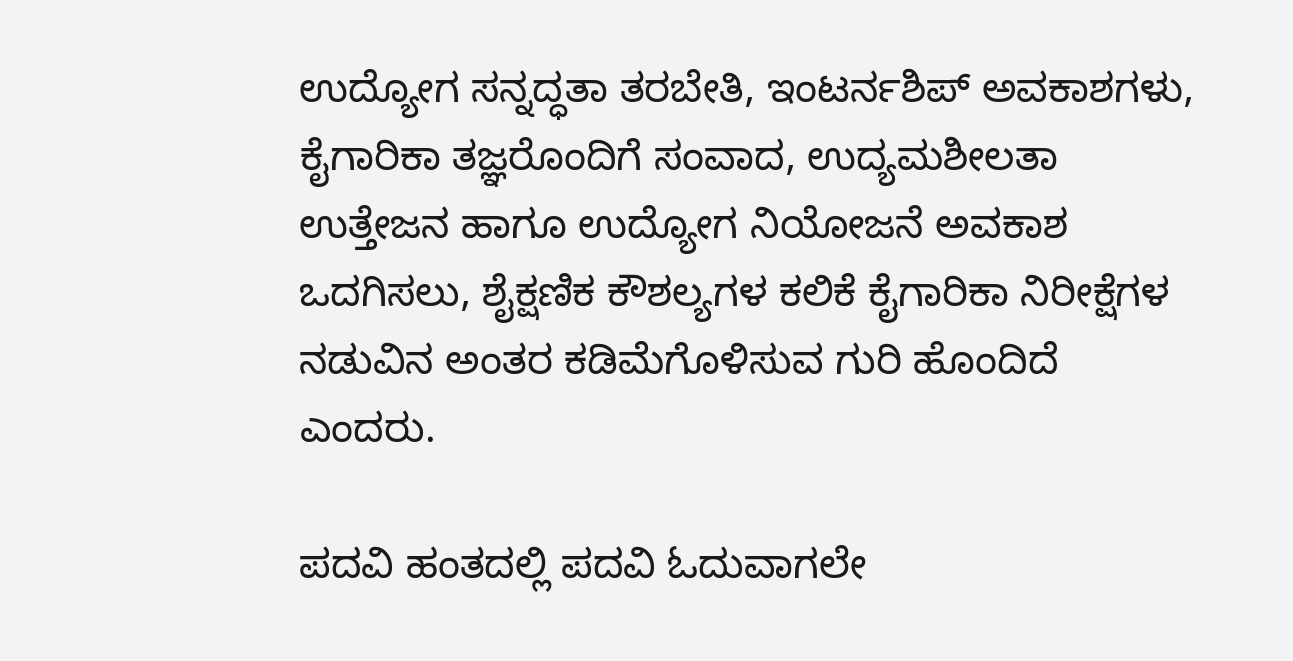ಉದ್ಯೋಗ ಸನ್ನದ್ಧತಾ ತರಬೇತಿ, ಇಂಟರ್ನಶಿಪ್‌ ಅವಕಾಶಗಳು, ಕೈಗಾರಿಕಾ ತಜ್ಞರೊಂದಿಗೆ ಸಂವಾದ, ಉದ್ಯಮಶೀಲತಾ ಉತ್ತೇಜನ ಹಾಗೂ ಉದ್ಯೋಗ ನಿಯೋಜನೆ ಅವಕಾಶ ಒದಗಿಸಲು, ಶೈಕ್ಷಣಿಕ ಕೌಶಲ್ಯಗಳ ಕಲಿಕೆ ಕೈಗಾರಿಕಾ ನಿರೀಕ್ಷೆಗಳ ನಡುವಿನ ಅಂತರ ಕಡಿಮೆಗೊಳಿಸುವ ಗುರಿ ಹೊಂದಿದೆ ಎಂದರು.

ಪದವಿ ಹಂತದಲ್ಲಿ ಪದವಿ ಓದುವಾಗಲೇ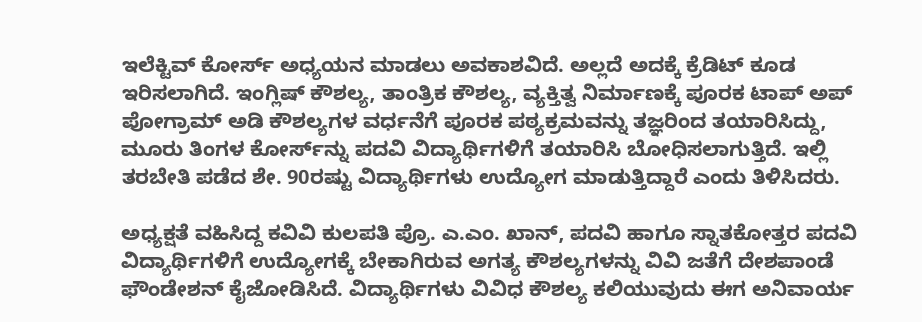ಇಲೆಕ್ಟಿವ್‌ ಕೋರ್ಸ್‌ ಅಧ್ಯಯನ ಮಾಡಲು ಅವಕಾಶವಿದೆ. ಅಲ್ಲದೆ ಅದಕ್ಕೆ ಕ್ರೆಡಿಟ್ ಕೂಡ ಇರಿಸಲಾಗಿದೆ. ಇಂಗ್ಲಿಷ್ ಕೌಶಲ್ಯ, ತಾಂತ್ರಿಕ ಕೌಶಲ್ಯ, ವ್ಯಕ್ತಿತ್ವ ನಿರ್ಮಾಣಕ್ಕೆ ಪೂರಕ ಟಾಪ್‌ ಅಪ್ ಪೋಗ್ರಾಮ್ ಅಡಿ ಕೌಶಲ್ಯಗಳ ವರ್ಧನೆಗೆ ಪೂರಕ ಪಠ್ಯಕ್ರಮವನ್ನು ತಜ್ಞರಿಂದ ತಯಾರಿಸಿದ್ದು, ಮೂರು ತಿಂಗಳ ಕೋರ್ಸ್‌ನ್ನು ಪದವಿ ವಿದ್ಯಾರ್ಥಿಗಳಿಗೆ ತಯಾರಿಸಿ ಬೋಧಿಸಲಾಗುತ್ತಿದೆ. ಇಲ್ಲಿ ತರಬೇತಿ ಪಡೆದ ಶೇ. 90ರಷ್ಟು ವಿದ್ಯಾರ್ಥಿಗಳು ಉದ್ಯೋಗ ಮಾಡುತ್ತಿದ್ದಾರೆ ಎಂದು ತಿಳಿಸಿದರು.

ಅಧ್ಯಕ್ಷತೆ ವಹಿಸಿದ್ದ ಕವಿವಿ ಕುಲಪತಿ ಪ್ರೊ. ಎ.ಎಂ. ಖಾನ್, ಪದವಿ ಹಾಗೂ ಸ್ನಾತಕೋತ್ತರ ಪದವಿ ವಿದ್ಯಾರ್ಥಿಗಳಿಗೆ ಉದ್ಯೋಗಕ್ಕೆ ಬೇಕಾಗಿರುವ ಅಗತ್ಯ ಕೌಶಲ್ಯಗಳನ್ನು ವಿವಿ ಜತೆಗೆ ದೇಶಪಾಂಡೆ ಫೌಂಡೇಶನ್ ಕೈಜೋಡಿಸಿದೆ. ವಿದ್ಯಾರ್ಥಿಗಳು ವಿವಿಧ ಕೌಶಲ್ಯ ಕಲಿಯುವುದು ಈಗ ಅನಿವಾರ್ಯ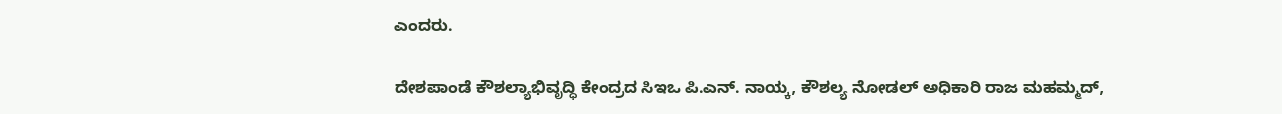ಎಂದರು.

ದೇಶಪಾಂಡೆ ಕೌಶಲ್ಯಾಭಿವೃದ್ಧಿ ಕೇಂದ್ರದ ಸಿಇಒ ಪಿ.ಎನ್. ನಾಯ್ಕ, ಕೌಶಲ್ಯ ನೋಡಲ್ ಅಧಿಕಾರಿ ರಾಜ ಮಹಮ್ಮದ್,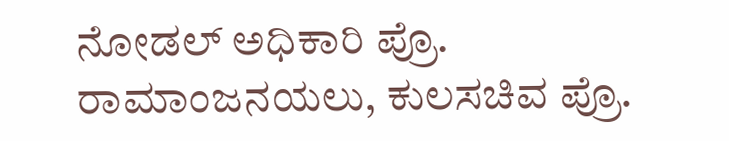ನೋಡಲ್ ಅಧಿಕಾರಿ ಪ್ರೊ. ರಾಮಾಂಜನಯಲು, ಕುಲಸಚಿವ ಪ್ರೊ.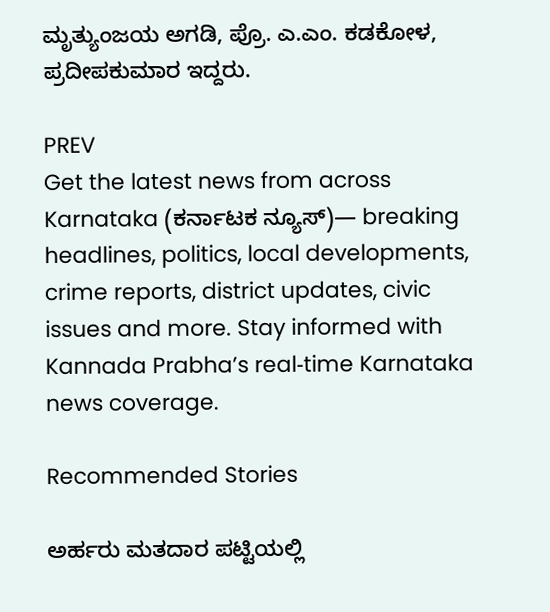ಮೃತ್ಯುಂಜಯ ಅಗಡಿ, ಪ್ರೊ. ಎ.ಎಂ. ಕಡಕೋಳ, ಪ್ರದೀಪಕುಮಾರ ಇದ್ದರು.

PREV
Get the latest news from across Karnataka (ಕರ್ನಾಟಕ ನ್ಯೂಸ್)— breaking headlines, politics, local developments, crime reports, district updates, civic issues and more. Stay informed with Kannada Prabha’s real‑time Karnataka news coverage.

Recommended Stories

ಅರ್ಹರು ಮತದಾರ ಪಟ್ಟಿಯಲ್ಲಿ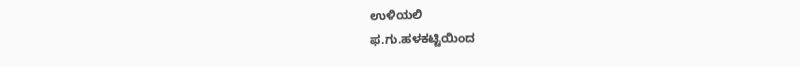ಉಳಿಯಲಿ
ಫ.ಗು.ಹಳಕಟ್ಟಿಯಿಂದ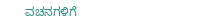ವಚನಗಳಿಗೆ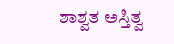ಶಾಶ್ವತ ಅಸ್ತಿತ್ವ